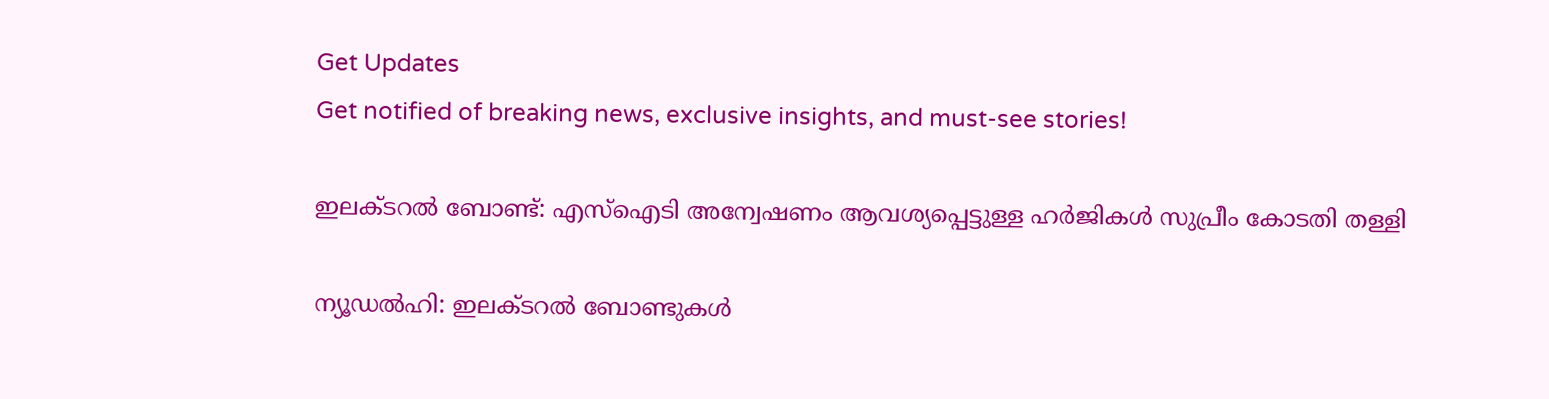Get Updates
Get notified of breaking news, exclusive insights, and must-see stories!

ഇലക്ടറല്‍ ബോണ്ട്: എസ്‌ഐടി അന്വേഷണം ആവശ്യപ്പെട്ടുള്ള ഹര്‍ജികള്‍ സുപ്രീം കോടതി തള്ളി

ന്യൂഡല്‍ഹി: ഇലക്ടറല്‍ ബോണ്ടുകള്‍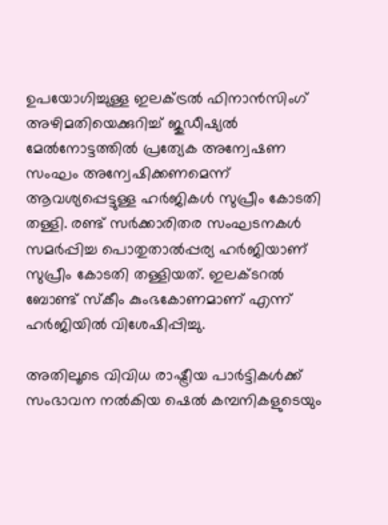ഉപയോഗിച്ചുള്ള ഇലക്ട്രല്‍ ഫിനാന്‍സിംഗ് അഴിമതിയെക്കുറിച്ച് ജുഡീഷ്യല്‍ മേല്‍നോട്ടത്തില്‍ പ്രത്യേക അന്വേഷണ സംഘം അന്വേഷിക്കണമെന്ന് ആവശ്യപ്പെട്ടുള്ള ഹര്‍ജികള്‍ സുപ്രീം കോടതി തള്ളി. രണ്ട് സര്‍ക്കാരിതര സംഘടനകള്‍ സമര്‍പ്പിച്ച പൊതുതാല്‍പ്പര്യ ഹര്‍ജിയാണ് സുപ്രീം കോടതി തള്ളിയത്. ഇലക്ടറല്‍ ബോണ്ട് സ്‌കീം കുംഭകോണമാണ് എന്ന് ഹര്‍ജിയില്‍ വിശേഷിപ്പിച്ചു.

അതിലൂടെ വിവിധ രാഷ്ട്രീയ പാര്‍ട്ടികള്‍ക്ക് സംഭാവന നല്‍കിയ ഷെല്‍ കമ്പനികളുടെയും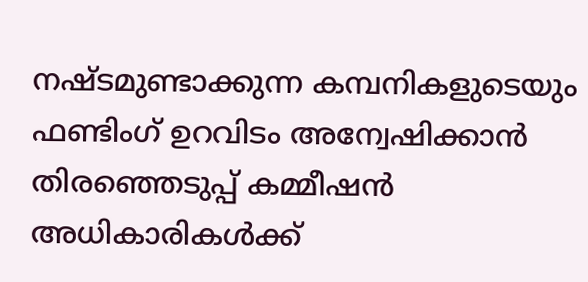നഷ്ടമുണ്ടാക്കുന്ന കമ്പനികളുടെയും ഫണ്ടിംഗ് ഉറവിടം അന്വേഷിക്കാന്‍ തിരഞ്ഞെടുപ്പ് കമ്മീഷന്‍ അധികാരികള്‍ക്ക്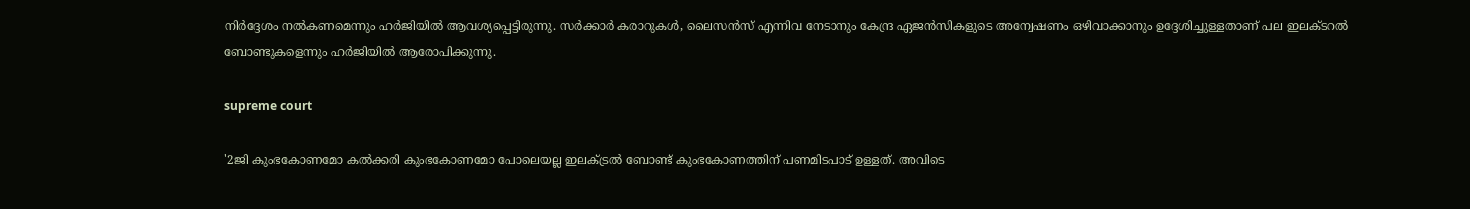നിര്‍ദ്ദേശം നല്‍കണമെന്നും ഹര്‍ജിയില്‍ ആവശ്യപ്പെട്ടിരുന്നു. സര്‍ക്കാര്‍ കരാറുകള്‍, ലൈസന്‍സ് എന്നിവ നേടാനും കേന്ദ്ര ഏജന്‍സികളുടെ അന്വേഷണം ഒഴിവാക്കാനും ഉദ്ദേശിച്ചുള്ളതാണ് പല ഇലക്ടറല്‍ ബോണ്ടുകളെന്നും ഹര്‍ജിയില്‍ ആരോപിക്കുന്നു.

supreme court

'2ജി കുംഭകോണമോ കല്‍ക്കരി കുംഭകോണമോ പോലെയല്ല ഇലക്ട്രല്‍ ബോണ്ട് കുംഭകോണത്തിന് പണമിടപാട് ഉള്ളത്. അവിടെ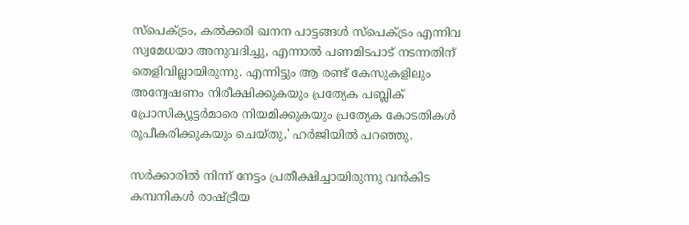സ്പെക്ട്രം, കല്‍ക്കരി ഖനന പാട്ടങ്ങള്‍ സ്പെക്ട്രം എന്നിവ സ്വമേധയാ അനുവദിച്ചു, എന്നാല്‍ പണമിടപാട് നടന്നതിന് തെളിവില്ലായിരുന്നു. എന്നിട്ടും ആ രണ്ട് കേസുകളിലും അന്വേഷണം നിരീക്ഷിക്കുകയും പ്രത്യേക പബ്ലിക് പ്രോസിക്യൂട്ടര്‍മാരെ നിയമിക്കുകയും പ്രത്യേക കോടതികള്‍ രൂപീകരിക്കുകയും ചെയ്തു,' ഹര്‍ജിയില്‍ പറഞ്ഞു.

സര്‍ക്കാരില്‍ നിന്ന് നേട്ടം പ്രതീക്ഷിച്ചായിരുന്നു വന്‍കിട കമ്പനികള്‍ രാഷ്ട്രീയ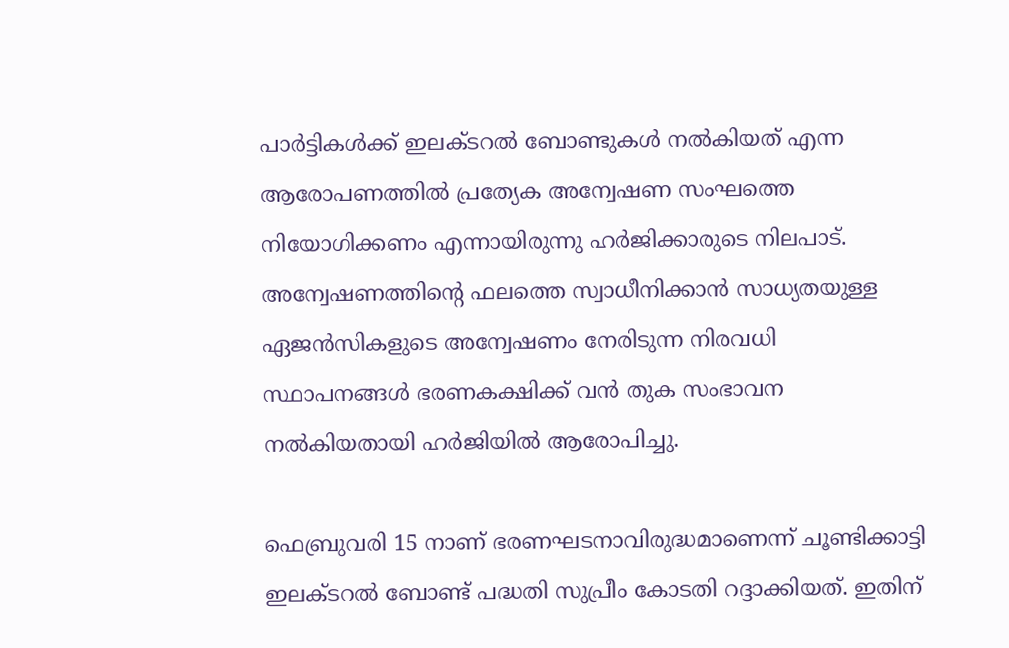പാര്‍ട്ടികള്‍ക്ക് ഇലക്ടറല്‍ ബോണ്ടുകള്‍ നല്‍കിയത് എന്ന ആരോപണത്തില്‍ പ്രത്യേക അന്വേഷണ സംഘത്തെ നിയോഗിക്കണം എന്നായിരുന്നു ഹര്‍ജിക്കാരുടെ നിലപാട്. അന്വേഷണത്തിന്റെ ഫലത്തെ സ്വാധീനിക്കാന്‍ സാധ്യതയുള്ള ഏജന്‍സികളുടെ അന്വേഷണം നേരിടുന്ന നിരവധി സ്ഥാപനങ്ങള്‍ ഭരണകക്ഷിക്ക് വന്‍ തുക സംഭാവന നല്‍കിയതായി ഹര്‍ജിയില്‍ ആരോപിച്ചു.

ഫെബ്രുവരി 15 നാണ് ഭരണഘടനാവിരുദ്ധമാണെന്ന് ചൂണ്ടിക്കാട്ടി ഇലക്ടറല്‍ ബോണ്ട് പദ്ധതി സുപ്രീം കോടതി റദ്ദാക്കിയത്. ഇതിന്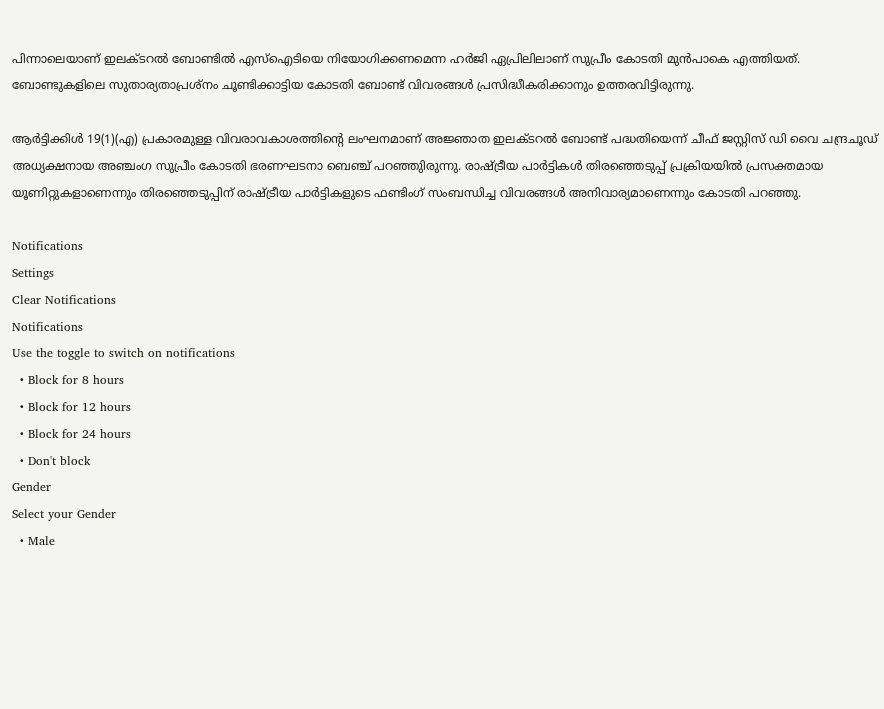പിന്നാലെയാണ് ഇലക്ടറല്‍ ബോണ്ടില്‍ എസ്‌ഐടിയെ നിയോഗിക്കണമെന്ന ഹര്‍ജി ഏപ്രിലിലാണ് സുപ്രീം കോടതി മുന്‍പാകെ എത്തിയത്. ബോണ്ടുകളിലെ സുതാര്യതാപ്രശ്‌നം ചൂണ്ടിക്കാട്ടിയ കോടതി ബോണ്ട് വിവരങ്ങള്‍ പ്രസിദ്ധീകരിക്കാനും ഉത്തരവിട്ടിരുന്നു.

ആര്‍ട്ടിക്കിള്‍ 19(1)(എ) പ്രകാരമുള്ള വിവരാവകാശത്തിന്റെ ലംഘനമാണ് അജ്ഞാത ഇലക്ടറല്‍ ബോണ്ട് പദ്ധതിയെന്ന് ചീഫ് ജസ്റ്റിസ് ഡി വൈ ചന്ദ്രചൂഡ് അധ്യക്ഷനായ അഞ്ചംഗ സുപ്രീം കോടതി ഭരണഘടനാ ബെഞ്ച് പറഞ്ഞുിരുന്നു. രാഷ്ട്രീയ പാര്‍ട്ടികള്‍ തിരഞ്ഞെടുപ്പ് പ്രക്രിയയില്‍ പ്രസക്തമായ യൂണിറ്റുകളാണെന്നും തിരഞ്ഞെടുപ്പിന് രാഷ്ട്രീയ പാര്‍ട്ടികളുടെ ഫണ്ടിംഗ് സംബന്ധിച്ച വിവരങ്ങള്‍ അനിവാര്യമാണെന്നും കോടതി പറഞ്ഞു.

Notifications
Settings
Clear Notifications
Notifications
Use the toggle to switch on notifications
  • Block for 8 hours
  • Block for 12 hours
  • Block for 24 hours
  • Don't block
Gender
Select your Gender
  • Male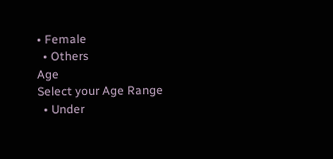• Female
  • Others
Age
Select your Age Range
  • Under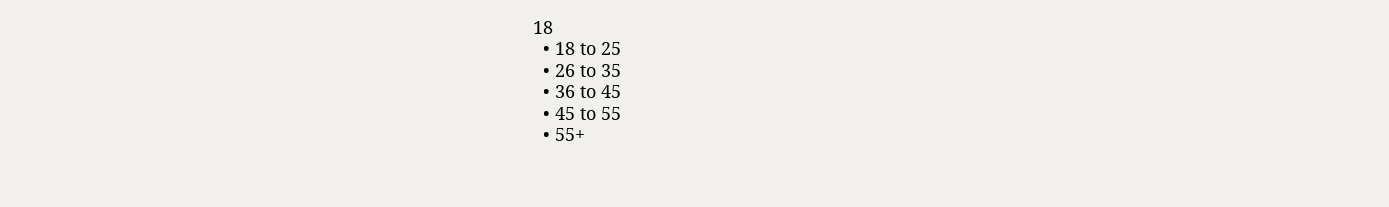18
  • 18 to 25
  • 26 to 35
  • 36 to 45
  • 45 to 55
  • 55+